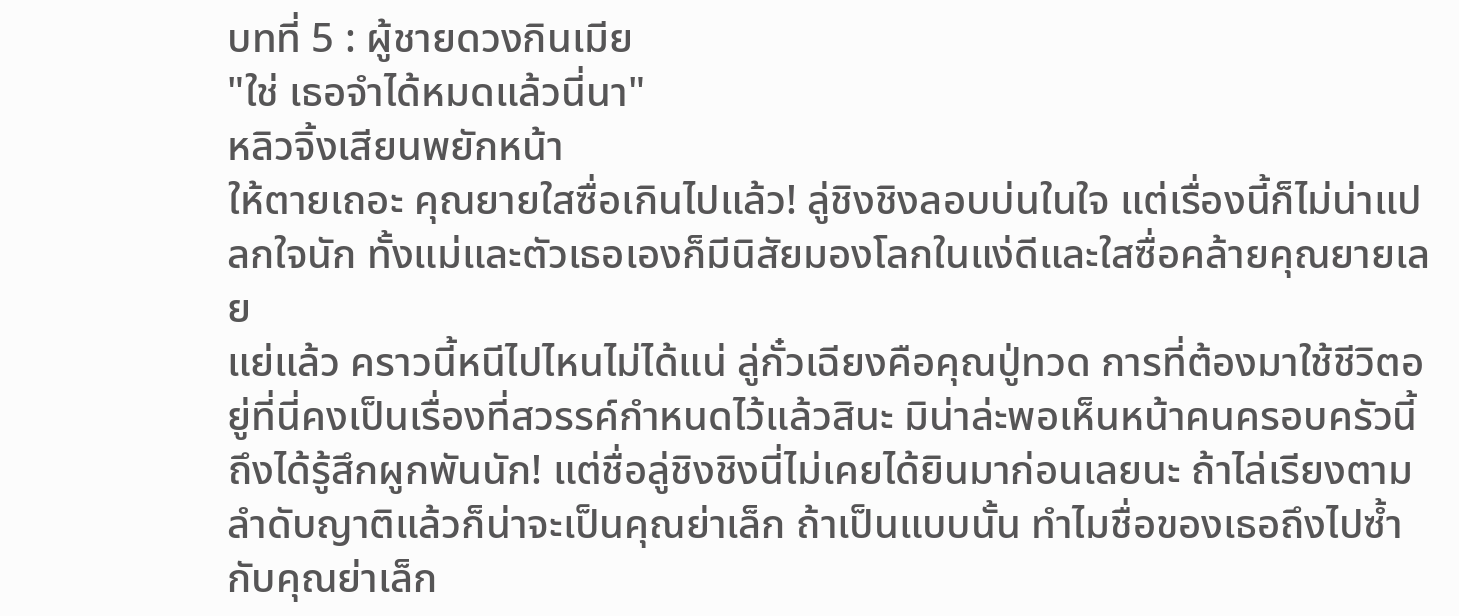บทที่ 5 : ผู้ชายดวงกินเมีย
"ใช่ เธอจำได้หมดแล้วนี่นา"
หลิวจิ้งเสียนพยักหน้า
ให้ตายเถอะ คุณยายใสซื่อเกินไปแล้ว! ลู่ชิงชิงลอบบ่นในใจ แต่เรื่องนี้ก็ไม่น่าแปลกใจนัก ทั้งแม่และตัวเธอเองก็มีนิสัยมองโลกในแง่ดีและใสซื่อคล้ายคุณยายเลย
แย่แล้ว คราวนี้หนีไปไหนไม่ได้แน่ ลู่กั๋วเฉียงคือคุณปู่ทวด การที่ต้องมาใช้ชีวิตอยู่ที่นี่คงเป็นเรื่องที่สวรรค์กำหนดไว้แล้วสินะ มิน่าล่ะพอเห็นหน้าคนครอบครัวนี้ถึงได้รู้สึกผูกพันนัก! แต่ชื่อลู่ชิงชิงนี่ไม่เคยได้ยินมาก่อนเลยนะ ถ้าไล่เรียงตามลำดับญาติแล้วก็น่าจะเป็นคุณย่าเล็ก ถ้าเป็นแบบนั้น ทำไมชื่อของเธอถึงไปซ้ำกับคุณย่าเล็ก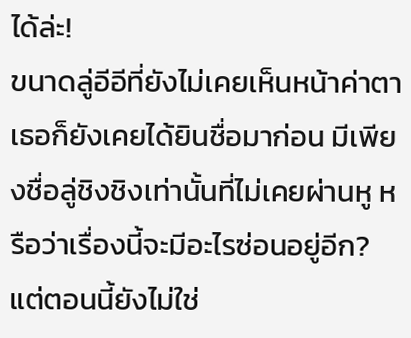ได้ล่ะ!
ขนาดลู่อีอีที่ยังไม่เคยเห็นหน้าค่าตา เธอก็ยังเคยได้ยินชื่อมาก่อน มีเพียงชื่อลู่ชิงชิงเท่านั้นที่ไม่เคยผ่านหู หรือว่าเรื่องนี้จะมีอะไรซ่อนอยู่อีก?
แต่ตอนนี้ยังไม่ใช่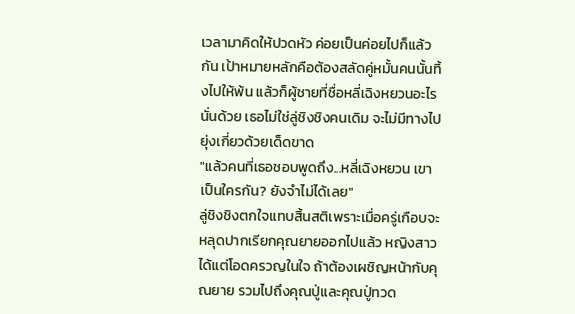เวลามาคิดให้ปวดหัว ค่อยเป็นค่อยไปก็แล้วกัน เป้าหมายหลักคือต้องสลัดคู่หมั้นคนนั้นทิ้งไปให้พ้น แล้วก็ผู้ชายที่ชื่อหลี่เฉิงหยวนอะไรนั่นด้วย เธอไม่ใช่ลู่ชิงชิงคนเดิม จะไม่มีทางไปยุ่งเกี่ยวด้วยเด็ดขาด
"แล้วคนที่เธอชอบพูดถึง...หลี่เฉิงหยวน เขาเป็นใครกัน? ยังจำไม่ได้เลย"
ลู่ชิงชิงตกใจแทบสิ้นสติเพราะเมื่อครู่เกือบจะหลุดปากเรียกคุณยายออกไปแล้ว หญิงสาวได้แต่โอดครวญในใจ ถ้าต้องเผชิญหน้ากับคุณยาย รวมไปถึงคุณปู่และคุณปู่ทวด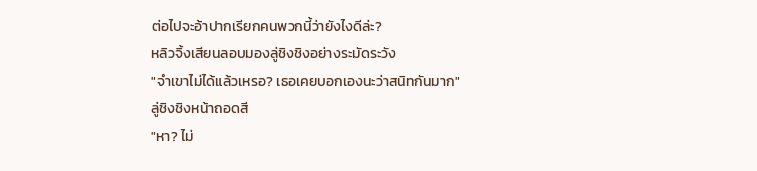ต่อไปจะอ้าปากเรียกคนพวกนี้ว่ายังไงดีล่ะ?
หลิวจิ้งเสียนลอบมองลู่ชิงชิงอย่างระมัดระวัง
"จำเขาไม่ได้แล้วเหรอ? เธอเคยบอกเองนะว่าสนิทกันมาก"
ลู่ชิงชิงหน้าถอดสี
"หา? ไม่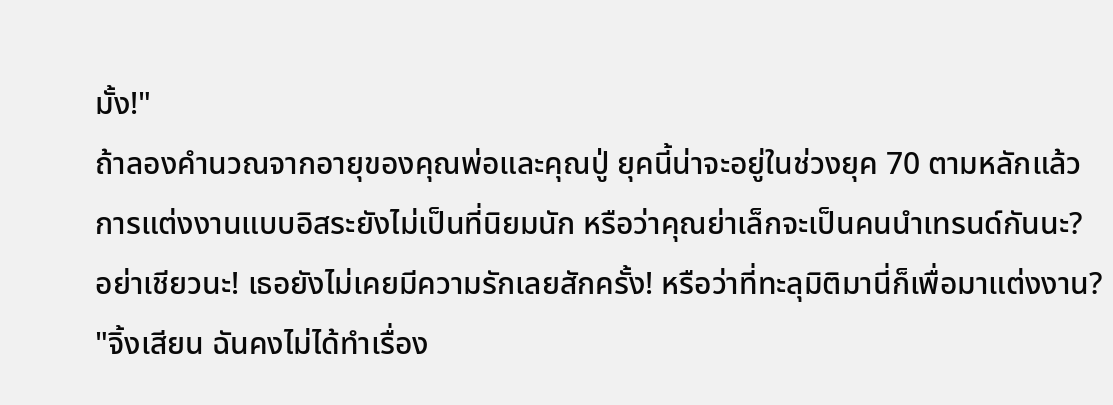มั้ง!"
ถ้าลองคำนวณจากอายุของคุณพ่อและคุณปู่ ยุคนี้น่าจะอยู่ในช่วงยุค 70 ตามหลักแล้วการแต่งงานแบบอิสระยังไม่เป็นที่นิยมนัก หรือว่าคุณย่าเล็กจะเป็นคนนำเทรนด์กันนะ?
อย่าเชียวนะ! เธอยังไม่เคยมีความรักเลยสักครั้ง! หรือว่าที่ทะลุมิติมานี่ก็เพื่อมาแต่งงาน?
"จิ้งเสียน ฉันคงไม่ได้ทำเรื่อง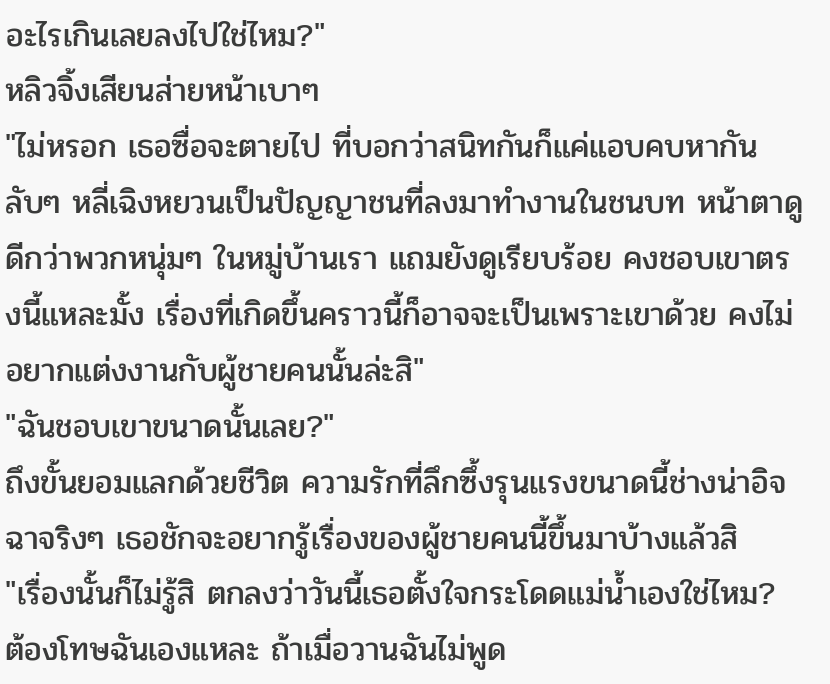อะไรเกินเลยลงไปใช่ไหม?"
หลิวจิ้งเสียนส่ายหน้าเบาๆ
"ไม่หรอก เธอซื่อจะตายไป ที่บอกว่าสนิทกันก็แค่แอบคบหากันลับๆ หลี่เฉิงหยวนเป็นปัญญาชนที่ลงมาทำงานในชนบท หน้าตาดูดีกว่าพวกหนุ่มๆ ในหมู่บ้านเรา แถมยังดูเรียบร้อย คงชอบเขาตรงนี้แหละมั้ง เรื่องที่เกิดขึ้นคราวนี้ก็อาจจะเป็นเพราะเขาด้วย คงไม่อยากแต่งงานกับผู้ชายคนนั้นล่ะสิ"
"ฉันชอบเขาขนาดนั้นเลย?"
ถึงขั้นยอมแลกด้วยชีวิต ความรักที่ลึกซึ้งรุนแรงขนาดนี้ช่างน่าอิจฉาจริงๆ เธอชักจะอยากรู้เรื่องของผู้ชายคนนี้ขึ้นมาบ้างแล้วสิ
"เรื่องนั้นก็ไม่รู้สิ ตกลงว่าวันนี้เธอตั้งใจกระโดดแม่น้ำเองใช่ไหม? ต้องโทษฉันเองแหละ ถ้าเมื่อวานฉันไม่พูด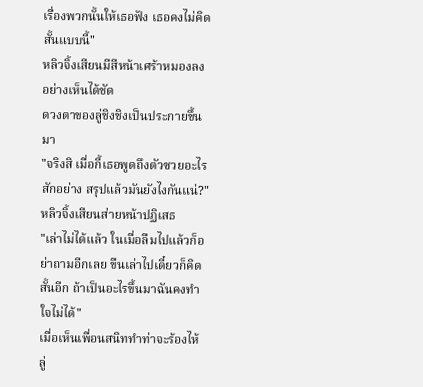เรื่องพวกนั้นให้เธอฟัง เธอคงไม่คิดสั้นแบบนี้"
หลิวจิ้งเสียนมีสีหน้าเศร้าหมองลงอย่างเห็นได้ชัด
ดวงตาของลู่ชิงชิงเป็นประกายขึ้นมา
"จริงสิ เมื่อกี้เธอพูดถึงตัวซวยอะไรสักอย่าง สรุปแล้วมันยังไงกันแน่?"
หลิวจิ้งเสียนส่ายหน้าปฏิเสธ
"เล่าไม่ได้แล้ว ในเมื่อลืมไปแล้วก็อย่าถามอีกเลย ขืนเล่าไปเดี๋ยวก็คิดสั้นอีก ถ้าเป็นอะไรขึ้นมาฉันคงทำใจไม่ได้"
เมื่อเห็นเพื่อนสนิททำท่าจะร้องไห้ ลู่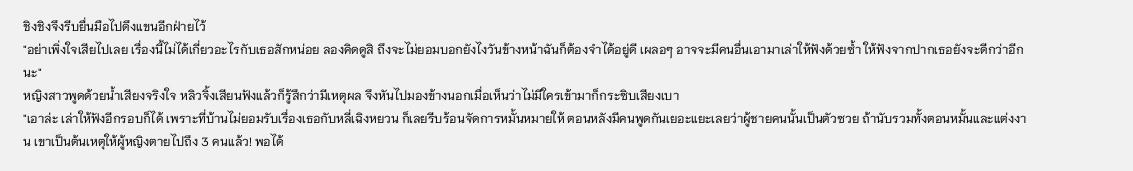ชิงชิงจึงรีบยื่นมือไปดึงแขนอีกฝ่ายไว้
"อย่าเพิ่งใจเสียไปเลย เรื่องนี้ไม่ได้เกี่ยวอะไรกับเธอสักหน่อย ลองคิดดูสิ ถึงจะไม่ยอมบอกยังไงวันข้างหน้าฉันก็ต้องจำได้อยู่ดี เผลอๆ อาจจะมีคนอื่นเอามาเล่าให้ฟังด้วยซ้ำ ให้ฟังจากปากเธอยังจะดีกว่าอีกนะ"
หญิงสาวพูดด้วยน้ำเสียงจริงใจ หลิวจิ้งเสียนฟังแล้วก็รู้สึกว่ามีเหตุผล จึงหันไปมองข้างนอกเมื่อเห็นว่าไม่มีใครเข้ามาก็กระซิบเสียงเบา
"เอาล่ะ เล่าให้ฟังอีกรอบก็ได้ เพราะที่บ้านไม่ยอมรับเรื่องเธอกับหลี่เฉิงหยวน ก็เลยรีบร้อนจัดการหมั้นหมายให้ ตอนหลังมีคนพูดกันเยอะแยะเลยว่าผู้ชายคนนั้นเป็นตัวซวย ถ้านับรวมทั้งตอนหมั้นและแต่งงาน เขาเป็นต้นเหตุให้ผู้หญิงตายไปถึง 3 คนแล้ว! พอได้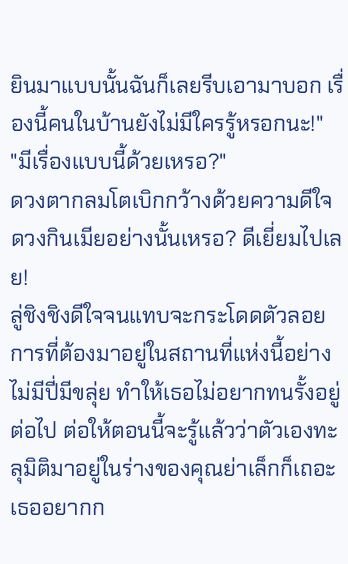ยินมาแบบนั้นฉันก็เลยรีบเอามาบอก เรื่องนี้คนในบ้านยังไม่มีใครรู้หรอกนะ!"
"มีเรื่องแบบนี้ด้วยเหรอ?"
ดวงตากลมโตเบิกกว้างด้วยความดีใจ
ดวงกินเมียอย่างนั้นเหรอ? ดีเยี่ยมไปเลย!
ลู่ชิงชิงดีใจจนแทบจะกระโดดตัวลอย การที่ต้องมาอยู่ในสถานที่แห่งนี้อย่างไม่มีปี่มีขลุ่ย ทำให้เธอไม่อยากทนรั้งอยู่ต่อไป ต่อให้ตอนนี้จะรู้แล้วว่าตัวเองทะลุมิติมาอยู่ในร่างของคุณย่าเล็กก็เถอะ
เธออยากก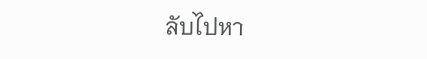ลับไปหา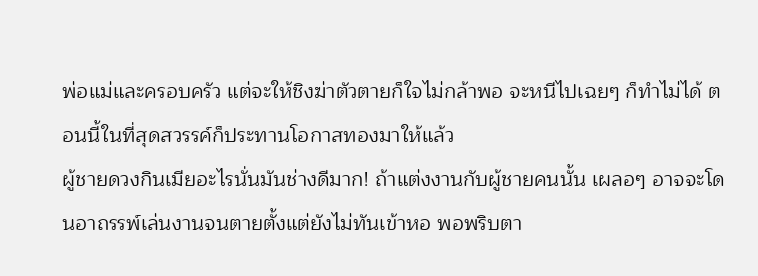พ่อแม่และครอบครัว แต่จะให้ชิงฆ่าตัวตายก็ใจไม่กล้าพอ จะหนีไปเฉยๆ ก็ทำไม่ได้ ตอนนี้ในที่สุดสวรรค์ก็ประทานโอกาสทองมาให้แล้ว
ผู้ชายดวงกินเมียอะไรนั่นมันช่างดีมาก! ถ้าแต่งงานกับผู้ชายคนนั้น เผลอๆ อาจจะโดนอาถรรพ์เล่นงานจนตายตั้งแต่ยังไม่ทันเข้าหอ พอพริบตา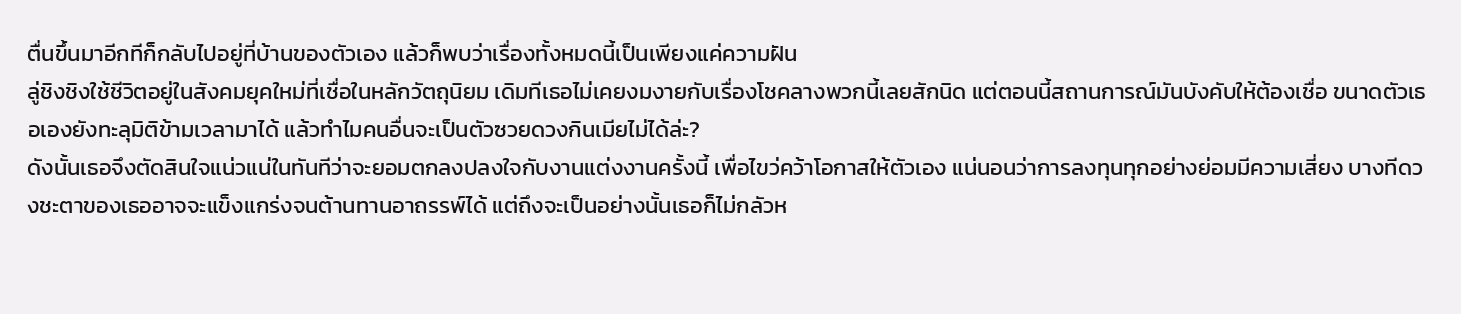ตื่นขึ้นมาอีกทีก็กลับไปอยู่ที่บ้านของตัวเอง แล้วก็พบว่าเรื่องทั้งหมดนี้เป็นเพียงแค่ความฝัน
ลู่ชิงชิงใช้ชีวิตอยู่ในสังคมยุคใหม่ที่เชื่อในหลักวัตถุนิยม เดิมทีเธอไม่เคยงมงายกับเรื่องโชคลางพวกนี้เลยสักนิด แต่ตอนนี้สถานการณ์มันบังคับให้ต้องเชื่อ ขนาดตัวเธอเองยังทะลุมิติข้ามเวลามาได้ แล้วทำไมคนอื่นจะเป็นตัวซวยดวงกินเมียไม่ได้ล่ะ?
ดังนั้นเธอจึงตัดสินใจแน่วแน่ในทันทีว่าจะยอมตกลงปลงใจกับงานแต่งงานครั้งนี้ เพื่อไขว่คว้าโอกาสให้ตัวเอง แน่นอนว่าการลงทุนทุกอย่างย่อมมีความเสี่ยง บางทีดวงชะตาของเธออาจจะแข็งแกร่งจนต้านทานอาถรรพ์ได้ แต่ถึงจะเป็นอย่างนั้นเธอก็ไม่กลัวห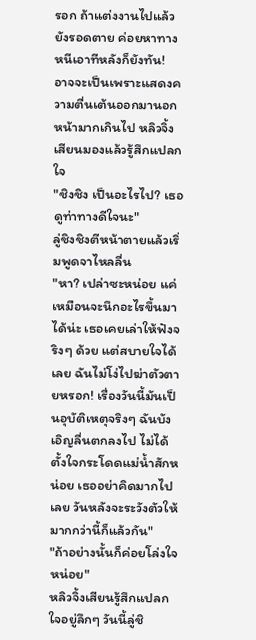รอก ถ้าแต่งงานไปแล้วยังรอดตาย ค่อยหาทางหนีเอาทีหลังก็ยังทัน!
อาจจะเป็นเพราะแสดงความตื่นเต้นออกมานอกหน้ามากเกินไป หลิวจิ้งเสียนมองแล้วรู้สึกแปลกใจ
"ชิงชิง เป็นอะไรไป? เธอดูท่าทางดีใจนะ"
ลู่ชิงชิงตีหน้าตายแล้วเริ่มพูดจาไหลลื่น
"หา? เปล่าซะหน่อย แค่เหมือนจะนึกอะไรขึ้นมาได้น่ะ เธอเคยเล่าให้ฟังจริงๆ ด้วย แต่สบายใจได้เลย ฉันไม่โง่ไปฆ่าตัวตายหรอก! เรื่องวันนี้มันเป็นอุบัติเหตุจริงๆ ฉันบังเอิญลื่นตกลงไป ไม่ได้ตั้งใจกระโดดแม่น้ำสักหน่อย เธออย่าคิดมากไปเลย วันหลังจะระวังตัวให้มากกว่านี้ก็แล้วกัน"
"ถ้าอย่างนั้นก็ค่อยโล่งใจหน่อย"
หลิวจิ้งเสียนรู้สึกแปลกใจอยู่ลึกๆ วันนี้ลู่ชิ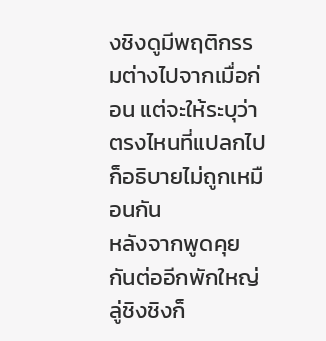งชิงดูมีพฤติกรรมต่างไปจากเมื่อก่อน แต่จะให้ระบุว่าตรงไหนที่แปลกไปก็อธิบายไม่ถูกเหมือนกัน
หลังจากพูดคุยกันต่ออีกพักใหญ่ ลู่ชิงชิงก็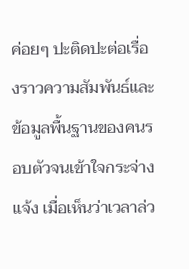ค่อยๆ ปะติดปะต่อเรื่องราวความสัมพันธ์และข้อมูลพื้นฐานของคนรอบตัวจนเข้าใจกระจ่างแจ้ง เมื่อเห็นว่าเวลาล่ว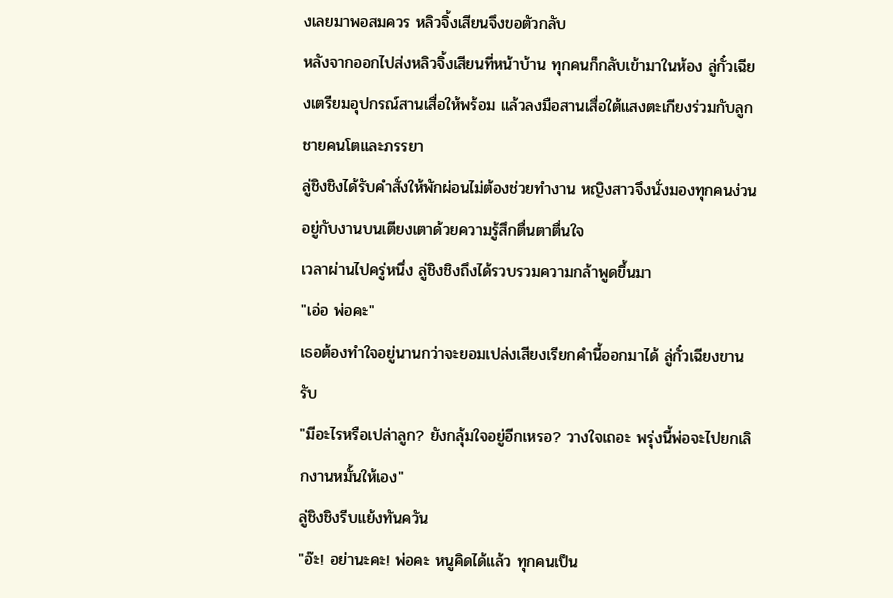งเลยมาพอสมควร หลิวจิ้งเสียนจึงขอตัวกลับ
หลังจากออกไปส่งหลิวจิ้งเสียนที่หน้าบ้าน ทุกคนก็กลับเข้ามาในห้อง ลู่กั๋วเฉียงเตรียมอุปกรณ์สานเสื่อให้พร้อม แล้วลงมือสานเสื่อใต้แสงตะเกียงร่วมกับลูกชายคนโตและภรรยา
ลู่ชิงชิงได้รับคำสั่งให้พักผ่อนไม่ต้องช่วยทำงาน หญิงสาวจึงนั่งมองทุกคนง่วนอยู่กับงานบนเตียงเตาด้วยความรู้สึกตื่นตาตื่นใจ
เวลาผ่านไปครู่หนึ่ง ลู่ชิงชิงถึงได้รวบรวมความกล้าพูดขึ้นมา
"เอ่อ พ่อคะ"
เธอต้องทำใจอยู่นานกว่าจะยอมเปล่งเสียงเรียกคำนี้ออกมาได้ ลู่กั๋วเฉียงขานรับ
"มีอะไรหรือเปล่าลูก? ยังกลุ้มใจอยู่อีกเหรอ? วางใจเถอะ พรุ่งนี้พ่อจะไปยกเลิกงานหมั้นให้เอง"
ลู่ชิงชิงรีบแย้งทันควัน
"อ๊ะ! อย่านะคะ! พ่อคะ หนูคิดได้แล้ว ทุกคนเป็น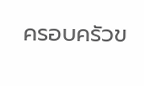ครอบครัวข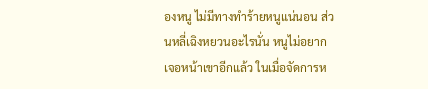องหนู ไม่มีทางทำร้ายหนูแน่นอน ส่วนหลี่เฉิงหยวนอะไรนั่น หนูไม่อยากเจอหน้าเขาอีกแล้ว ในเมื่อจัดการห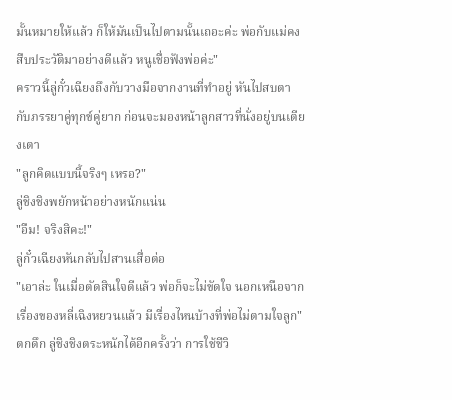มั้นหมายให้แล้ว ก็ให้มันเป็นไปตามนั้นเถอะค่ะ พ่อกับแม่คงสืบประวัติมาอย่างดีแล้ว หนูเชื่อฟังพ่อค่ะ"
คราวนี้ลู่กั๋วเฉียงถึงกับวางมือจากงานที่ทำอยู่ หันไปสบตากับภรรยาคู่ทุกข์คู่ยาก ก่อนจะมองหน้าลูกสาวที่นั่งอยู่บนเตียงเตา
"ลูกคิดแบบนี้จริงๆ เหรอ?"
ลู่ชิงชิงพยักหน้าอย่างหนักแน่น
"อืม! จริงสิคะ!"
ลู่กั๋วเฉียงหันกลับไปสานเสื่อต่อ
"เอาล่ะ ในเมื่อตัดสินใจดีแล้ว พ่อก็จะไม่ขัดใจ นอกเหนือจากเรื่องของหลี่เฉิงหยวนแล้ว มีเรื่องไหนบ้างที่พ่อไม่ตามใจลูก"
ตกดึก ลู่ชิงชิงตระหนักได้อีกครั้งว่า การใช้ชีวิ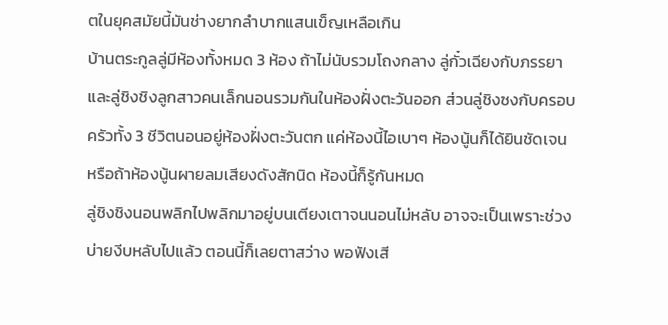ตในยุคสมัยนี้มันช่างยากลำบากแสนเข็ญเหลือเกิน
บ้านตระกูลลู่มีห้องทั้งหมด 3 ห้อง ถ้าไม่นับรวมโถงกลาง ลู่กั๋วเฉียงกับภรรยาและลู่ชิงชิงลูกสาวคนเล็กนอนรวมกันในห้องฝั่งตะวันออก ส่วนลู่ชิงซงกับครอบครัวทั้ง 3 ชีวิตนอนอยู่ห้องฝั่งตะวันตก แค่ห้องนี้ไอเบาๆ ห้องนู้นก็ได้ยินชัดเจน หรือถ้าห้องนู้นผายลมเสียงดังสักนิด ห้องนี้ก็รู้กันหมด
ลู่ชิงชิงนอนพลิกไปพลิกมาอยู่บนเตียงเตาจนนอนไม่หลับ อาจจะเป็นเพราะช่วงบ่ายงีบหลับไปแล้ว ตอนนี้ก็เลยตาสว่าง พอฟังเสี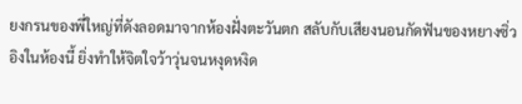ยงกรนของพี่ใหญ่ที่ดังลอดมาจากห้องฝั่งตะวันตก สลับกับเสียงนอนกัดฟันของหยางซิ่วอิงในห้องนี้ ยิ่งทำให้จิตใจว้าวุ่นจนหงุดหงิด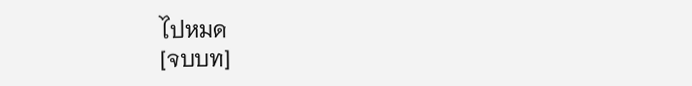ไปหมด
[จบบท]